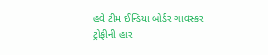હવે ટીમ ઈન્ડિયા બોર્ડર ગાવસ્કર ટ્રોફીની હાર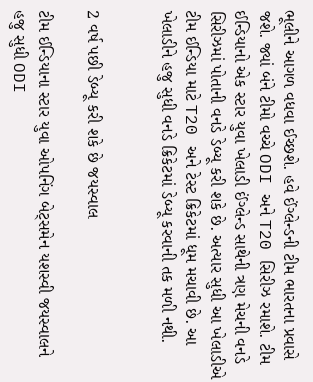ભૂલીને આગળ વધવા ઈચ્છશે. હવે ઈંગ્લેન્ડની ટીમ ભારતના પ્રવાસે જશે. જ્યાં બંને ટીમો વચ્ચે ODI અને T20 સિરીઝ રમાશે. ટીમ ઈન્ડિયાનો એક સ્ટાર યુવા ખેલાડી ઈંગ્લેન્ડ સાથેની ત્રણ મેચની વનડે સિરીઝમાં પોતાની વનડે ડેબ્યૂ કરી શકે છે. અત્યાર સુધી આ ખેલાડીએ ટીમ ઈન્ડિયા માટે T20 અને ટેસ્ટ ક્રિકેટમાં ધૂમ મચાવી છે. આ ખેલાડીને હજુ સુધી વનડે ક્રિકેટમાં ડેબ્યૂ કરવાની તક મળી નથી.


2 વર્ષ પછી ડેબ્યૂ કરી શકે છે જયસ્વાલ

ટીમ ઈન્ડિયાના સ્ટાર યુવા ઓપનિંગ બેટ્સમેન યશસ્વી જયસ્વાલને હજુ સુધી ODI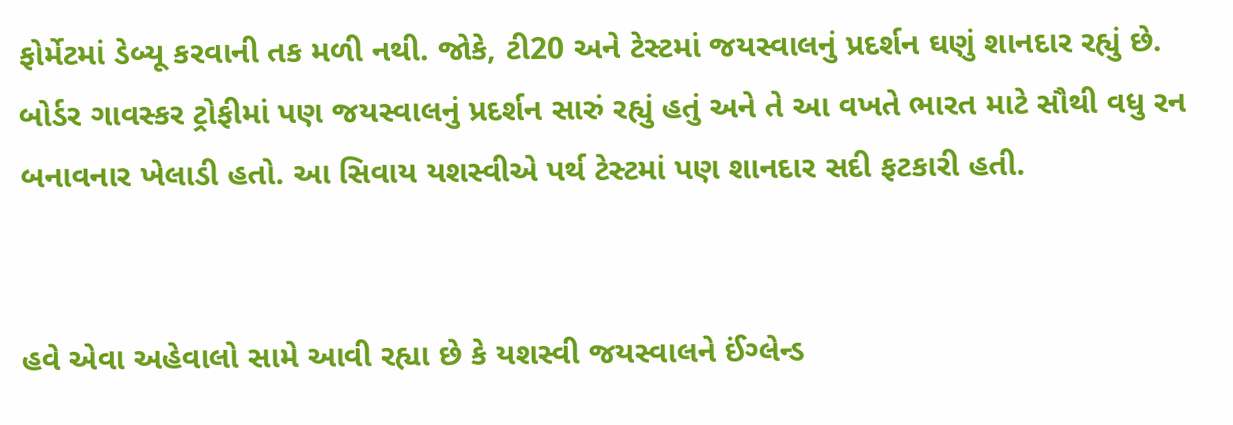ફોર્મેટમાં ડેબ્યૂ કરવાની તક મળી નથી. જોકે, ટી20 અને ટેસ્ટમાં જયસ્વાલનું પ્રદર્શન ઘણું શાનદાર રહ્યું છે. બોર્ડર ગાવસ્કર ટ્રોફીમાં પણ જયસ્વાલનું પ્રદર્શન સારું રહ્યું હતું અને તે આ વખતે ભારત માટે સૌથી વધુ રન બનાવનાર ખેલાડી હતો. આ સિવાય યશસ્વીએ પર્થ ટેસ્ટમાં પણ શાનદાર સદી ફટકારી હતી.


હવે એવા અહેવાલો સામે આવી રહ્યા છે કે યશસ્વી જયસ્વાલને ઈંગ્લેન્ડ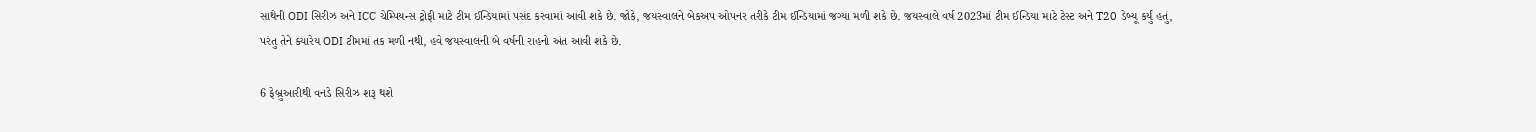સાથેની ODI સિરીઝ અને ICC ચેમ્પિયન્સ ટ્રોફી માટે ટીમ ઈન્ડિયામાં પસંદ કરવામાં આવી શકે છે. જોકે, જયસ્વાલને બેકઅપ ઓપનર તરીકે ટીમ ઈન્ડિયામાં જગ્યા મળી શકે છે. જયસ્વાલે વર્ષ 2023માં ટીમ ઈન્ડિયા માટે ટેસ્ટ અને T20 ડેબ્યૂ કર્યું હતું, પરંતુ તેને ક્યારેય ODI ટીમમાં તક મળી નથી, હવે જયસ્વાલની બે વર્ષની રાહનો અંત આવી શકે છે.

6 ફેબ્રુઆરીથી વનડે સિરીઝ શરૂ થશે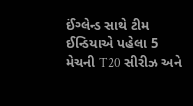ઈંગ્લેન્ડ સાથે ટીમ ઈન્ડિયાએ પહેલા 5 મેચની T20 સીરીઝ અને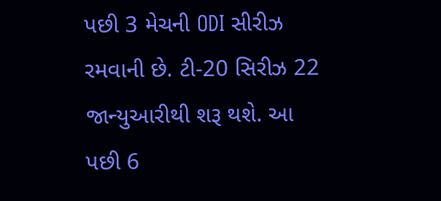પછી 3 મેચની ODI સીરીઝ રમવાની છે. ટી-20 સિરીઝ 22 જાન્યુઆરીથી શરૂ થશે. આ પછી 6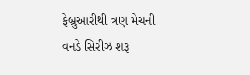ફેબ્રુઆરીથી ત્રણ મેચની વનડે સિરીઝ શરૂ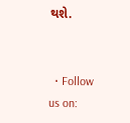થશે.


  • Follow us on: